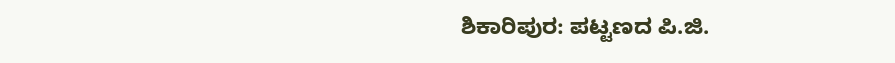ಶಿಕಾರಿಪುರ: ಪಟ್ಟಣದ ಪಿ.ಜಿ.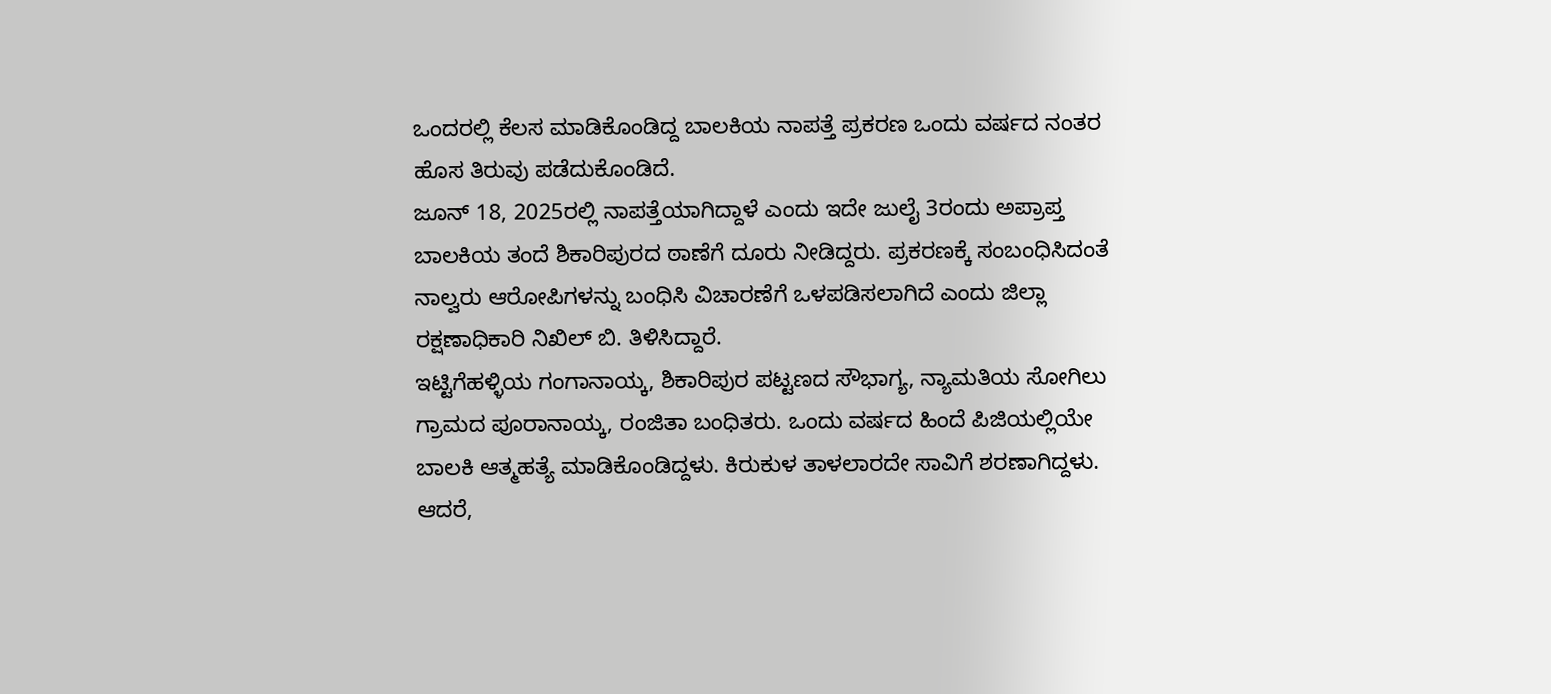ಒಂದರಲ್ಲಿ ಕೆಲಸ ಮಾಡಿಕೊಂಡಿದ್ದ ಬಾಲಕಿಯ ನಾಪತ್ತೆ ಪ್ರಕರಣ ಒಂದು ವರ್ಷದ ನಂತರ ಹೊಸ ತಿರುವು ಪಡೆದುಕೊಂಡಿದೆ.
ಜೂನ್ 18, 2025ರಲ್ಲಿ ನಾಪತ್ತೆಯಾಗಿದ್ದಾಳೆ ಎಂದು ಇದೇ ಜುಲೈ 3ರಂದು ಅಪ್ರಾಪ್ತ ಬಾಲಕಿಯ ತಂದೆ ಶಿಕಾರಿಪುರದ ಠಾಣೆಗೆ ದೂರು ನೀಡಿದ್ದರು. ಪ್ರಕರಣಕ್ಕೆ ಸಂಬಂಧಿಸಿದಂತೆ ನಾಲ್ವರು ಆರೋಪಿಗಳನ್ನು ಬಂಧಿಸಿ ವಿಚಾರಣೆಗೆ ಒಳಪಡಿಸಲಾಗಿದೆ ಎಂದು ಜಿಲ್ಲಾ ರಕ್ಷಣಾಧಿಕಾರಿ ನಿಖಿಲ್ ಬಿ. ತಿಳಿಸಿದ್ದಾರೆ.
ಇಟ್ಟಿಗೆಹಳ್ಳಿಯ ಗಂಗಾನಾಯ್ಕ, ಶಿಕಾರಿಪುರ ಪಟ್ಟಣದ ಸೌಭಾಗ್ಯ, ನ್ಯಾಮತಿಯ ಸೋಗಿಲು ಗ್ರಾಮದ ಪೂರಾನಾಯ್ಕ, ರಂಜಿತಾ ಬಂಧಿತರು. ಒಂದು ವರ್ಷದ ಹಿಂದೆ ಪಿಜಿಯಲ್ಲಿಯೇ ಬಾಲಕಿ ಆತ್ಮಹತ್ಯೆ ಮಾಡಿಕೊಂಡಿದ್ದಳು. ಕಿರುಕುಳ ತಾಳಲಾರದೇ ಸಾವಿಗೆ ಶರಣಾಗಿದ್ದಳು. ಆದರೆ,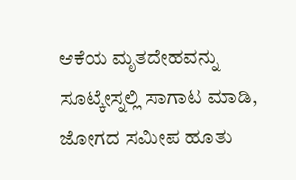ಆಕೆಯ ಮೃತದೇಹವನ್ನು ಸೂಟ್ಕೇಸ್ನಲ್ಲಿ ಸಾಗಾಟ ಮಾಡಿ, ಜೋಗದ ಸಮೀಪ ಹೂತು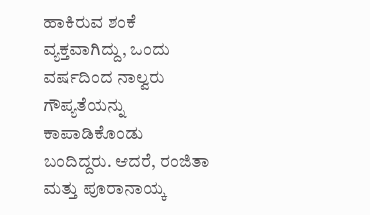ಹಾಕಿರುವ ಶಂಕೆ ವ್ಯಕ್ತವಾಗಿದ್ದು, ಒಂದು ವರ್ಷದಿಂದ ನಾಲ್ವರು ಗೌಪ್ಯತೆಯನ್ನು ಕಾಪಾಡಿಕೊಂಡು ಬಂದಿದ್ದರು. ಆದರೆ, ರಂಜಿತಾ ಮತ್ತು ಪೂರಾನಾಯ್ಕ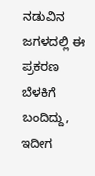ನಡುವಿನ ಜಗಳದಲ್ಲಿ ಈ ಪ್ರಕರಣ ಬೆಳಕಿಗೆ ಬಂದಿದ್ದು, ಇದೀಗ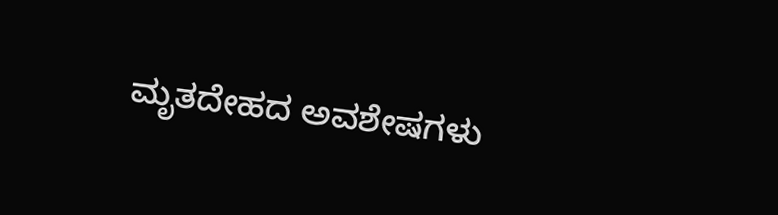ಮೃತದೇಹದ ಅವಶೇಷಗಳು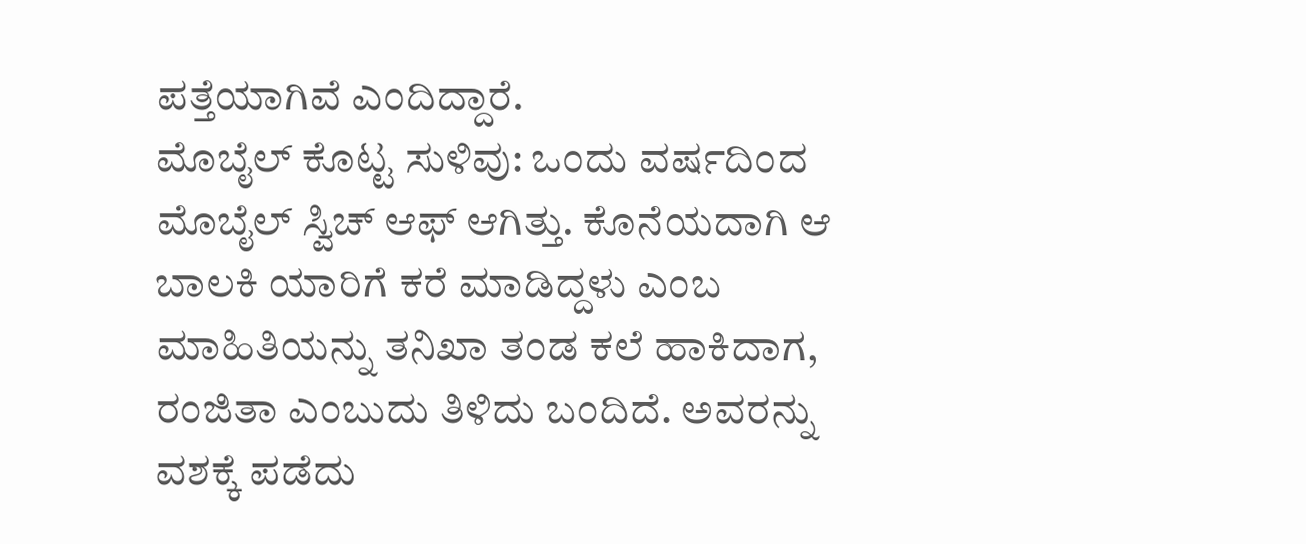ಪತ್ತೆಯಾಗಿವೆ ಎಂದಿದ್ದಾರೆ.
ಮೊಬೈಲ್ ಕೊಟ್ಟ ಸುಳಿವು: ಒಂದು ವರ್ಷದಿಂದ ಮೊಬೈಲ್ ಸ್ವಿಚ್ ಆಫ್ ಆಗಿತ್ತು. ಕೊನೆಯದಾಗಿ ಆ ಬಾಲಕಿ ಯಾರಿಗೆ ಕರೆ ಮಾಡಿದ್ದಳು ಎಂಬ ಮಾಹಿತಿಯನ್ನು ತನಿಖಾ ತಂಡ ಕಲೆ ಹಾಕಿದಾಗ, ರಂಜಿತಾ ಎಂಬುದು ತಿಳಿದು ಬಂದಿದೆ. ಅವರನ್ನು ವಶಕ್ಕೆ ಪಡೆದು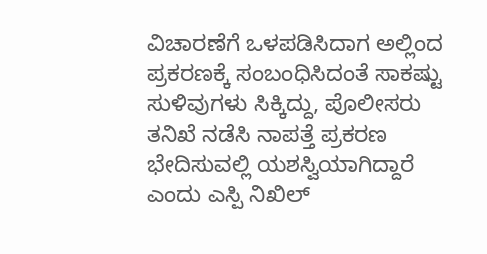ವಿಚಾರಣೆಗೆ ಒಳಪಡಿಸಿದಾಗ ಅಲ್ಲಿಂದ ಪ್ರಕರಣಕ್ಕೆ ಸಂಬಂಧಿಸಿದಂತೆ ಸಾಕಷ್ಟು ಸುಳಿವುಗಳು ಸಿಕ್ಕಿದ್ದು, ಪೊಲೀಸರು ತನಿಖೆ ನಡೆಸಿ ನಾಪತ್ತೆ ಪ್ರಕರಣ ಭೇದಿಸುವಲ್ಲಿ ಯಶಸ್ವಿಯಾಗಿದ್ದಾರೆ ಎಂದು ಎಸ್ಪಿ ನಿಖಿಲ್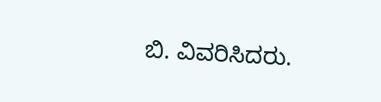ಬಿ. ವಿವರಿಸಿದರು.